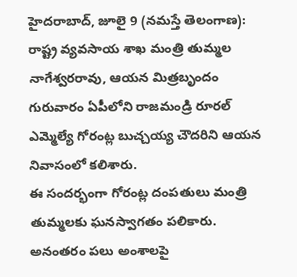హైదరాబాద్, జూలై 9 (నమస్తే తెలంగాణ): రాష్ట్ర వ్యవసాయ శాఖ మంత్రి తుమ్మల నాగేశ్వరరావు, ఆయన మిత్రబృందం గురువారం ఏపీలోని రాజమండ్రి రూరల్ ఎమ్మెల్యే గోరంట్ల బుచ్చయ్య చౌదరిని ఆయన నివాసంలో కలిశారు.
ఈ సందర్భంగా గోరంట్ల దంపతులు మంత్రి తుమ్మలకు ఘనస్వాగతం పలికారు. అనంతరం పలు అంశాలపై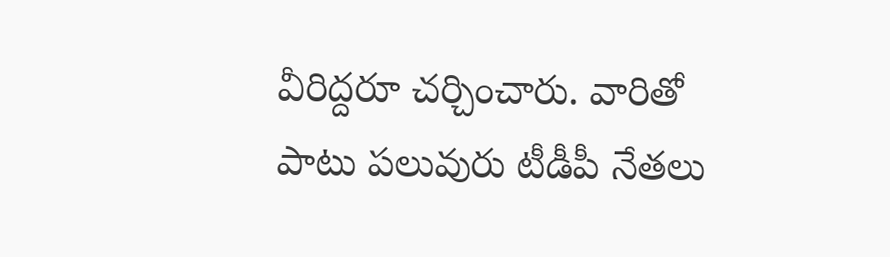వీరిద్దరూ చర్చించారు. వారితో పాటు పలువురు టీడీపీ నేతలు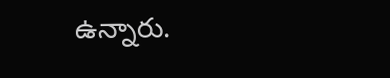ఉన్నారు.